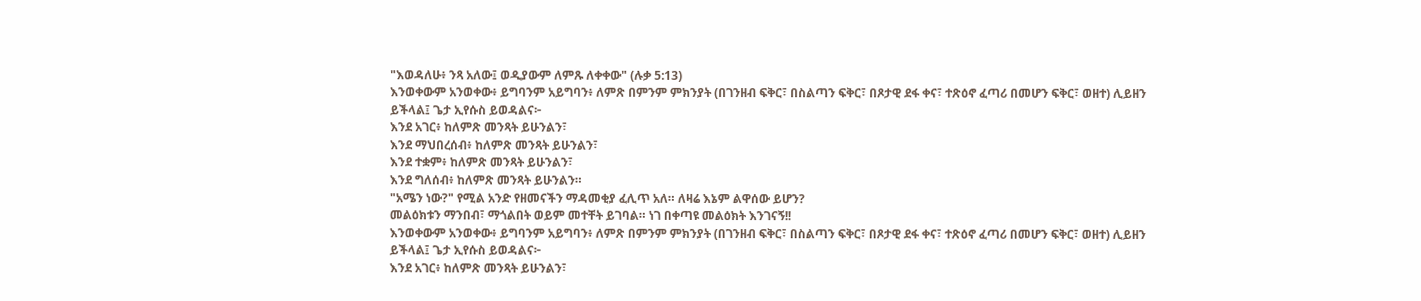"እወዳለሁ፥ ንጻ አለው፤ ወዲያውም ለምጹ ለቀቀው" (ሉቃ 5:13)
እንወቀውም አንወቀው፥ ይግባንም አይግባን፥ ለምጽ በምንም ምክንያት (በገንዘብ ፍቅር፣ በስልጣን ፍቅር፣ በጾታዊ ደፋ ቀና፣ ተጽዕኖ ፈጣሪ በመሆን ፍቅር፣ ወዘተ) ሊይዘን ይችላል፤ ጌታ ኢየሱስ ይወዳልና፦
እንደ አገር፥ ከለምጽ መንጻት ይሁንልን፣
እንደ ማህበረሰብ፥ ከለምጽ መንጻት ይሁንልን፣
እንደ ተቋም፥ ከለምጽ መንጻት ይሁንልን፣
እንደ ግለሰብ፥ ከለምጽ መንጻት ይሁንልን።
"አሜን ነው?" የሚል አንድ የዘመናችን ማዳመቂያ ፈሊጥ አለ። ለዛሬ እኔም ልዋሰው ይሆን?
መልዕክቱን ማንበብ፣ ማጎልበት ወይም መተቸት ይገባል። ነገ በቀጣዩ መልዕክት እንገናኝ!!
እንወቀውም አንወቀው፥ ይግባንም አይግባን፥ ለምጽ በምንም ምክንያት (በገንዘብ ፍቅር፣ በስልጣን ፍቅር፣ በጾታዊ ደፋ ቀና፣ ተጽዕኖ ፈጣሪ በመሆን ፍቅር፣ ወዘተ) ሊይዘን ይችላል፤ ጌታ ኢየሱስ ይወዳልና፦
እንደ አገር፥ ከለምጽ መንጻት ይሁንልን፣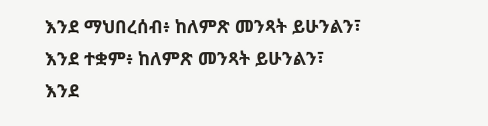እንደ ማህበረሰብ፥ ከለምጽ መንጻት ይሁንልን፣
እንደ ተቋም፥ ከለምጽ መንጻት ይሁንልን፣
እንደ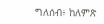ግለሰብ፥ ከለምጽ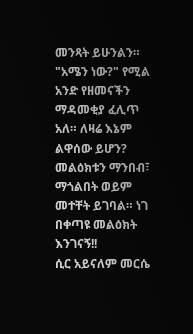መንጻት ይሁንልን።
"አሜን ነው?" የሚል አንድ የዘመናችን ማዳመቂያ ፈሊጥ አለ። ለዛሬ እኔም ልዋሰው ይሆን?
መልዕክቱን ማንበብ፣ ማጎልበት ወይም መተቸት ይገባል። ነገ በቀጣዩ መልዕክት እንገናኝ!!
ሲር አይናለም መርሴ